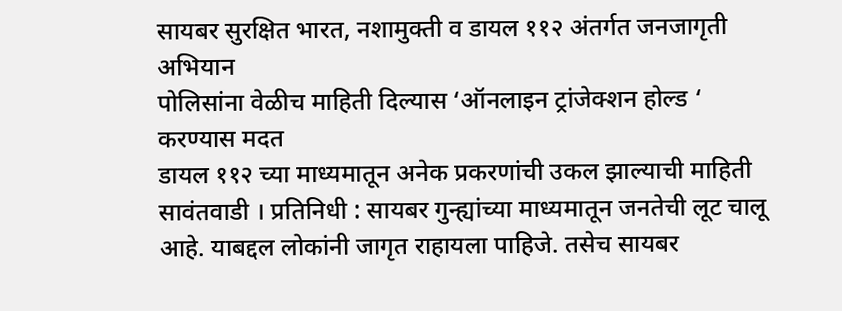सायबर सुरक्षित भारत, नशामुक्ती व डायल ११२ अंतर्गत जनजागृती अभियान
पोलिसांना वेळीच माहिती दिल्यास ‘ऑनलाइन ट्रांजेक्शन होल्ड ‘ करण्यास मदत
डायल ११२ च्या माध्यमातून अनेक प्रकरणांची उकल झाल्याची माहिती
सावंतवाडी । प्रतिनिधी : सायबर गुन्ह्यांच्या माध्यमातून जनतेची लूट चालू आहे. याबद्दल लोकांनी जागृत राहायला पाहिजे. तसेच सायबर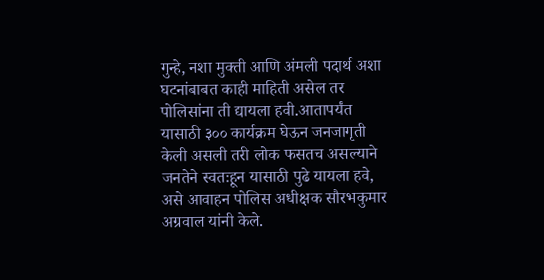गुन्हे, नशा मुक्ती आणि अंमली पदार्थ अशा घटनांबाबत काही माहिती असेल तर पोलिसांना ती द्यायला हवी.आतापर्यंत यासाठी ३०० कार्यक्रम घेऊन जनजागृती केली असली तरी लोक फसतच असल्याने जनतेने स्वतःहून यासाठी पुढे यायला हवे, असे आवाहन पोलिस अधीक्षक सौरभकुमार अग्रवाल यांनी केले.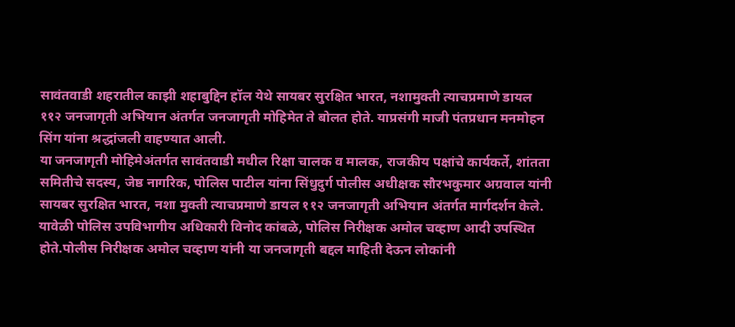सावंतवाडी शहरातील काझी शहाबुद्दिन हॉल येथे सायबर सुरक्षित भारत, नशामुक्ती त्याचप्रमाणे डायल ११२ जनजागृती अभियान अंतर्गत जनजागृती मोहिमेत ते बोलत होते. याप्रसंगी माजी पंतप्रधान मनमोहन सिंग यांना श्रद्धांजली वाहण्यात आली.
या जनजागृती मोहिमेअंतर्गत सावंतवाडी मधील रिक्षा चालक व मालक, राजकीय पक्षांचे कार्यकर्ते, शांतता समितीचे सदस्य, जेष्ठ नागरिक, पोलिस पाटील यांना सिंधुदुर्ग पोलीस अधीक्षक सौरभकुमार अग्रवाल यांनी सायबर सुरक्षित भारत, नशा मुक्ती त्याचप्रमाणे डायल ११२ जनजागृती अभियान अंतर्गत मार्गदर्शन केले.
यावेळी पोलिस उपविभागीय अधिकारी विनोद कांबळे, पोलिस निरीक्षक अमोल चव्हाण आदी उपस्थित होते.पोलीस निरीक्षक अमोल चव्हाण यांनी या जनजागृती बद्दल माहिती देऊन लोकांनी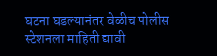घटना घडल्यानंतर वेळीच पोलीस स्टेशनला माहिती द्यावी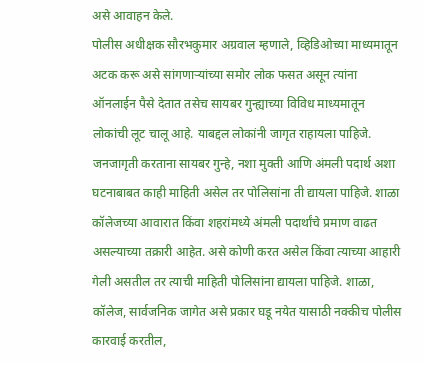असे आवाहन केले.
पोलीस अधीक्षक सौरभकुमार अग्रवाल म्हणाले, व्हिडिओच्या माध्यमातून अटक करू असे सांगणाऱ्यांच्या समोर लोक फसत असून त्यांना ऑनलाईन पैसे देतात तसेच सायबर गुन्ह्याच्या विविध माध्यमातून लोकांची लूट चालू आहे. याबद्दल लोकांनी जागृत राहायला पाहिजे. जनजागृती करताना सायबर गुन्हे, नशा मुक्ती आणि अंमली पदार्थ अशा घटनाबाबत काही माहिती असेल तर पोलिसांना ती द्यायला पाहिजे. शाळा कॉलेजच्या आवारात किंवा शहरांमध्ये अंमली पदार्थांचे प्रमाण वाढत असल्याच्या तक्रारी आहेत. असे कोणी करत असेल किंवा त्याच्या आहारी गेली असतील तर त्याची माहिती पोलिसांना द्यायला पाहिजे. शाळा, कॉलेज, सार्वजनिक जागेत असे प्रकार घडू नयेत यासाठी नक्कीच पोलीस कारवाई करतील,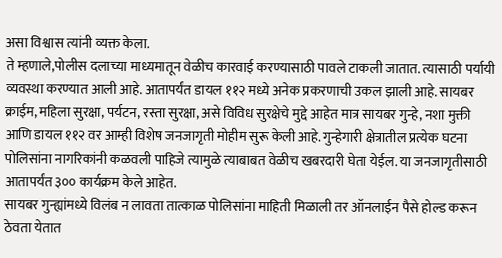असा विश्वास त्यांनी व्यक्त केला.
ते म्हणाले,पोलीस दलाच्या माध्यमातून वेळीच कारवाई करण्यासाठी पावले टाकली जातात. त्यासाठी पर्यायी व्यवस्था करण्यात आली आहे. आतापर्यंत डायल ११२ मध्ये अनेक प्रकरणाची उकल झाली आहे. सायबर क्राईम, महिला सुरक्षा, पर्यटन, रस्ता सुरक्षा, असे विविध सुरक्षेचे मुद्दे आहेत मात्र सायबर गुन्हे, नशा मुक्ती आणि डायल ११२ वर आम्ही विशेष जनजागृती मोहीम सुरू केली आहे. गुन्हेगारी क्षेत्रातील प्रत्येक घटना पोलिसांना नागरिकांनी कळवली पाहिजे त्यामुळे त्याबाबत वेळीच खबरदारी घेता येईल. या जनजागृतीसाठी आतापर्यंत ३०० कार्यक्रम केले आहेत.
सायबर गुन्ह्यांमध्ये विलंब न लावता तात्काळ पोलिसांना माहिती मिळाली तर ऑनलाईन पैसे होल्ड करून ठेवता येतात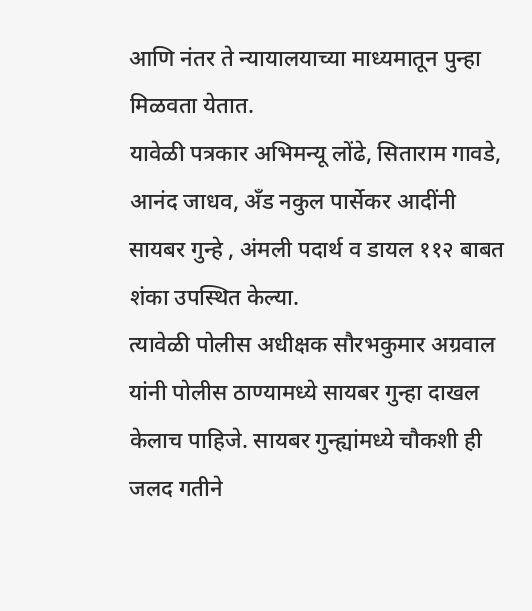आणि नंतर ते न्यायालयाच्या माध्यमातून पुन्हा मिळवता येतात.
यावेळी पत्रकार अभिमन्यू लोंढे, सिताराम गावडे, आनंद जाधव, अँड नकुल पार्सेकर आदींनी सायबर गुन्हे , अंमली पदार्थ व डायल ११२ बाबत शंका उपस्थित केल्या.
त्यावेळी पोलीस अधीक्षक सौरभकुमार अग्रवाल यांनी पोलीस ठाण्यामध्ये सायबर गुन्हा दाखल केलाच पाहिजे. सायबर गुन्ह्यांमध्ये चौकशी ही जलद गतीने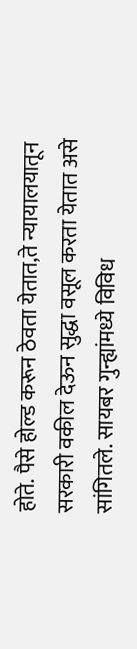होते. पैसे होल्ड करून ठेवता येतात,ते न्यायालयातून सरकारी वकील देऊन सुद्धा वसूल करता येतात असे सांगितले. सायबर गुन्ह्यांमध्ये विविध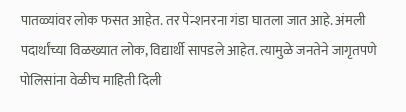पातळ्यांवर लोक फसत आहेत. तर पेन्शनरना गंडा घातला जात आहे. अंमली पदार्थांच्या विळख्यात लोक, विद्यार्थी सापडले आहेत. त्यामुळे जनतेने जागृतपणे पोलिसांना वेळीच माहिती दिली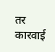तर कारवाई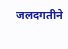जलदगतीने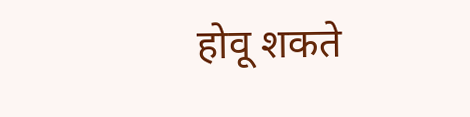होवू शकते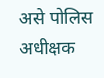असे पोलिस अधीक्षक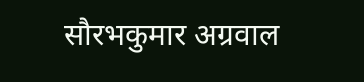सौरभकुमार अग्रवाल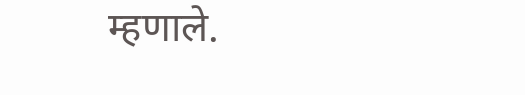म्हणाले.